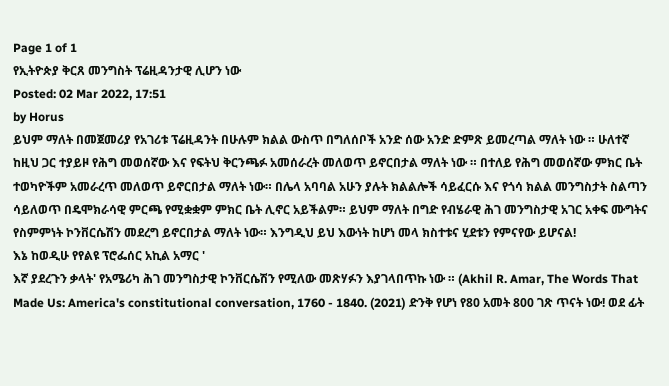Page 1 of 1
የኢትዮጵያ ቅርጸ መንግስት ፕሬዚዳንታዊ ሊሆን ነው
Posted: 02 Mar 2022, 17:51
by Horus
ይህም ማለት በመጀመሪያ የአገሪቱ ፕሬዚዳንት በሁሉም ክልል ውስጥ በግለሰቦች አንድ ሰው አንድ ድምጽ ይመረጣል ማለት ነው ። ሁለተኛ ከዚህ ጋር ተያይዞ የሕግ መወሰኛው እና የፍትህ ቅርንጫፉ አመሰራረት መለወጥ ይኖርበታል ማለት ነው ። በተለይ የሕግ መወሰኛው ምክር ቤት ተወካዮችም አመራረጥ መለወጥ ይኖርበታል ማለት ነው። በሌላ አባባል አሁን ያሉት ክልልሎች ሳይፈርሱ እና የጎሳ ክልል መንግስታት ስልጣን ሳይለወጥ በዴሞክራሳዊ ምርጫ የሚቋቋም ምክር ቤት ሊኖር አይችልም። ይህም ማለት በግድ የብሄራዊ ሕገ መንግስታዊ አገር አቀፍ ሙግትና የስምምነት ኮንቨርሴሽን መደረግ ይኖርበታል ማለት ነው። እንግዲህ ይህ እውነት ከሆነ መላ ክስተቱና ሂደቱን የምናየው ይሆናል!
እኔ ከወዲሁ የየልዩ ፕሮፌሰር አኪል አማር '
እኛ ያደረጉን ቃላት' የአሜሪካ ሕገ መንግስታዊ ኮንቨርሴሽን የሚለው መጽሃፉን እያገላበጥኩ ነው ። (Akhil R. Amar, The Words That Made Us: America's constitutional conversation, 1760 - 1840. (2021) ድንቅ የሆነ የ80 አመት 800 ገጽ ጥናት ነው! ወደ ፊት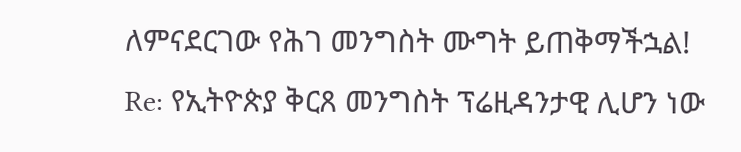ለምናደርገው የሕገ መንግስት ሙግት ይጠቅማችኋል!
Re: የኢትዮጵያ ቅርጸ መንግስት ፕሬዚዳንታዊ ሊሆን ነው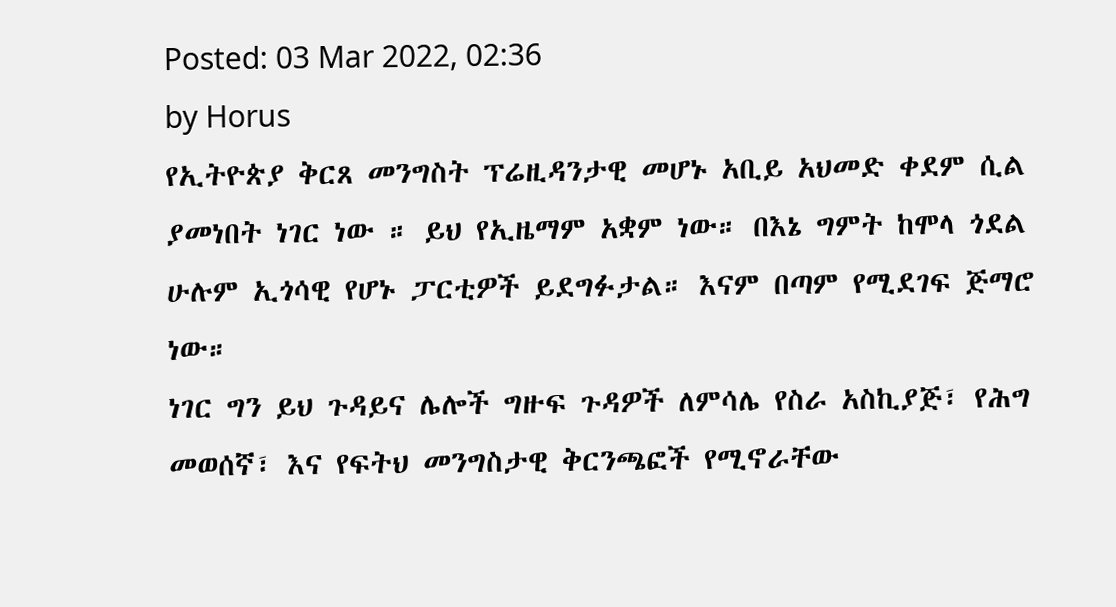Posted: 03 Mar 2022, 02:36
by Horus
የኢትዮጵያ ቅርጸ መንግስት ፕሬዚዳንታዊ መሆኑ አቢይ አህመድ ቀደም ሲል ያመነበት ነገር ነው ። ይህ የኢዜማም አቋም ነው። በእኔ ግምት ከሞላ ጎደል ሁሉም ኢጎሳዊ የሆኑ ፓርቲዎች ይደግፉታል። እናም በጣም የሚደገፍ ጅማሮ ነው።
ነገር ግን ይህ ጉዳይና ሌሎች ግዙፍ ጉዳዎች ለምሳሌ የስራ አስኪያጅ፣ የሕግ መወሰኛ፣ እና የፍትህ መንግስታዊ ቅርንጫፎች የሚኖራቸው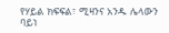የሃይል ክፍፍል፣ ሚዛንና አንዱ ሌላውን ባይነ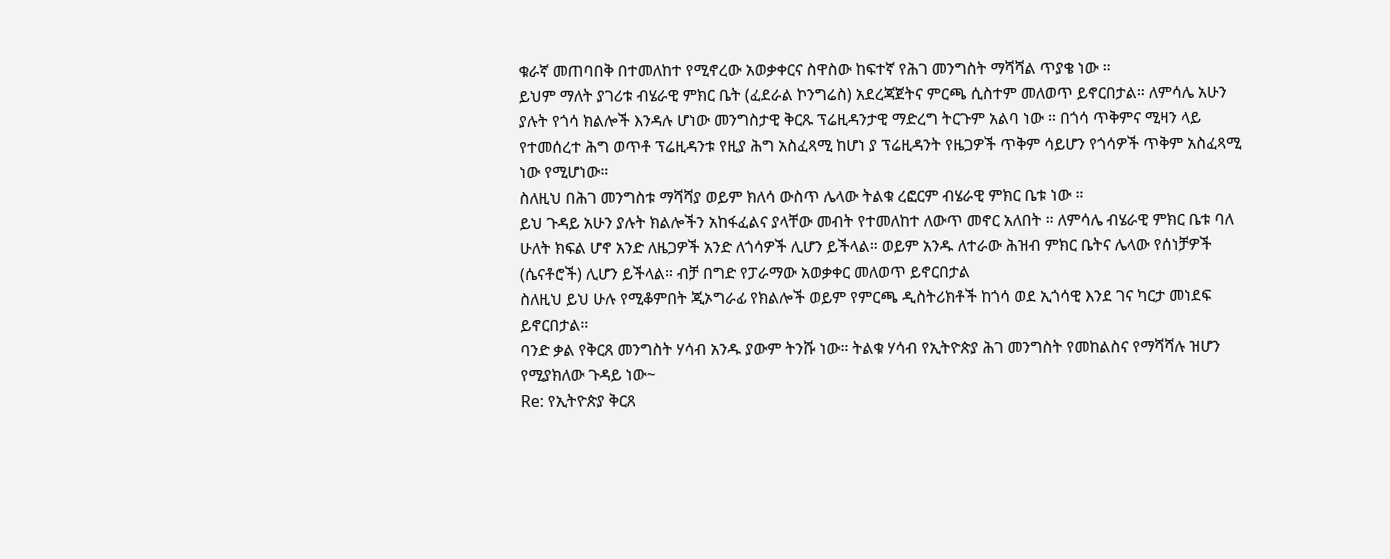ቁራኛ መጠባበቅ በተመለከተ የሚኖረው አወቃቀርና ስዋስው ከፍተኛ የሕገ መንግስት ማሻሻል ጥያቄ ነው ።
ይህም ማለት ያገሪቱ ብሄራዊ ምክር ቤት (ፈደራል ኮንግሬስ) አደረጃጀትና ምርጫ ሲስተም መለወጥ ይኖርበታል። ለምሳሌ አሁን ያሉት የጎሳ ክልሎች እንዳሉ ሆነው መንግስታዊ ቅርጹ ፕሬዚዳንታዊ ማድረግ ትርጉም አልባ ነው ። በጎሳ ጥቅምና ሚዛን ላይ የተመሰረተ ሕግ ወጥቶ ፕሬዚዳንቱ የዚያ ሕግ አስፈጻሚ ከሆነ ያ ፕሬዚዳንት የዜጋዎች ጥቅም ሳይሆን የጎሳዎች ጥቅም አስፈጻሚ ነው የሚሆነው።
ስለዚህ በሕገ መንግስቱ ማሻሻያ ወይም ክለሳ ውስጥ ሌላው ትልቁ ረፎርም ብሄራዊ ምክር ቤቱ ነው ።
ይህ ጉዳይ አሁን ያሉት ክልሎችን አከፋፈልና ያላቸው መብት የተመለከተ ለውጥ መኖር አለበት ። ለምሳሌ ብሄራዊ ምክር ቤቱ ባለ ሁለት ክፍል ሆኖ አንድ ለዜጋዎች አንድ ለጎሳዎች ሊሆን ይችላል። ወይም አንዱ ለተራው ሕዝብ ምክር ቤትና ሌላው የሰነቻዎች (ሴናቶሮች) ሊሆን ይችላል። ብቻ በግድ የፓራማው አወቃቀር መለወጥ ይኖርበታል
ስለዚህ ይህ ሁሉ የሚቆምበት ጂኦግራፊ የክልሎች ወይም የምርጫ ዲስትሪክቶች ከጎሳ ወደ ኢጎሳዊ እንደ ገና ካርታ መነደፍ ይኖርበታል።
ባንድ ቃል የቅርጸ መንግስት ሃሳብ አንዱ ያውም ትንሹ ነው። ትልቁ ሃሳብ የኢትዮጵያ ሕገ መንግስት የመከልስና የማሻሻሉ ዝሆን የሚያክለው ጉዳይ ነው~
Re: የኢትዮጵያ ቅርጸ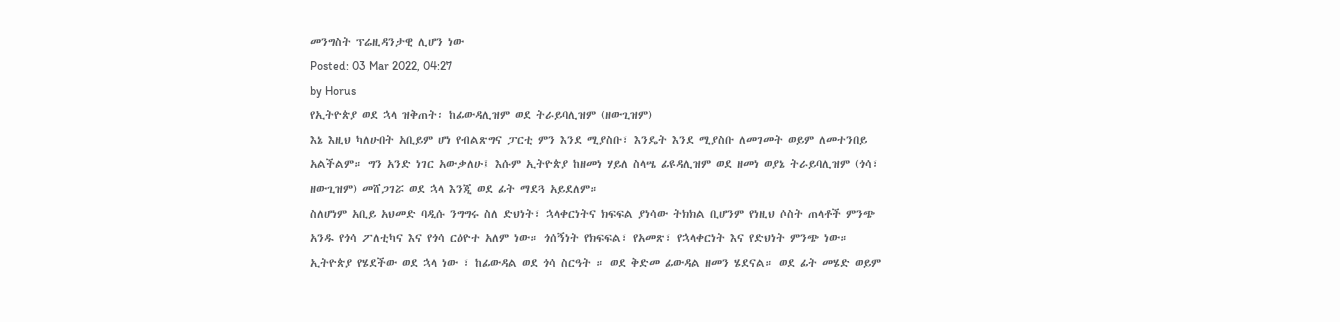መንግስት ፕሬዚዳንታዊ ሊሆን ነው
Posted: 03 Mar 2022, 04:27
by Horus
የኢትዮጵያ ወደ ኋላ ዝቅጠት፡ ከፊውዳሊዝም ወደ ትራይባሊዝም (ዘውጊዝም)
እኔ እዚህ ካለሁበት አቢይም ሆነ የብልጽግና ፓርቲ ምን እንደ ሚያስቡ፣ እንዴት እንደ ሚያስቡ ለመገመት ወይም ለመተንበይ አልችልም። ግን አንድ ነገር አውቃለሁ፤ እሱም ኢትዮጵያ ከዘመነ ሃይለ ስላሤ ፊዩዳሊዝም ወደ ዘመነ ወያኔ ትራይባሊዝም (ጎሳ፣ ዘውጊዝም) መሸጋገሯ ወደ ኋላ እንጂ ወደ ፊት ማደጓ አይደለም።
ስለሆነም አቢይ አህመድ ባዲሱ ንግግሩ ስለ ድህነት፣ ኋላቀርነትና ክፍፍል ያነሳው ትክክል ቢሆንም የነዚህ ሶስት ጠላቶች ምንጭ አንዱ የጎሳ ፖለቲካና እና የጎሳ ርዕዮተ አለም ነው። ጎሰኝነት የክፍፍል፣ የአመጽ፣ የኋላቀርነት እና የድህነት ምንጭ ነው።
ኢትዮጵያ የሄደችው ወደ ኋላ ነው ፣ ከፊውዳል ወደ ጎሳ ስርዓት ። ወደ ቅድመ ፊውዳል ዘመን ሄደናል። ወደ ፊት መሄድ ወይም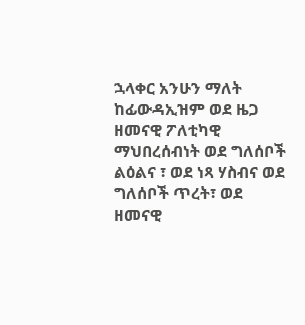ኋላቀር አንሁን ማለት ከፊውዳኢዝም ወደ ዜጋ ዘመናዊ ፖለቲካዊ ማህበረሰብነት ወደ ግለሰቦች ልዕልና ፣ ወደ ነጻ ሃስብና ወደ ግለሰቦች ጥረት፣ ወደ ዘመናዊ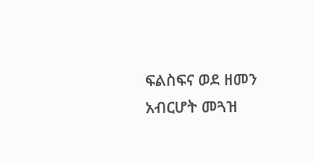ፍልስፍና ወደ ዘመን አብርሆት መጓዝ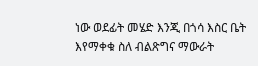ነው ወደፊት መሄድ እንጂ በጎሳ እስር ቤት እየማቀቁ ስለ ብልጽግና ማውራት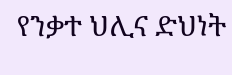የንቃተ ህሊና ድህነት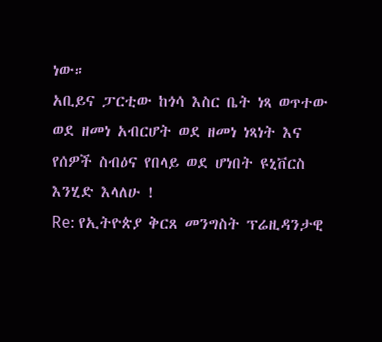ነው።
አቢይና ፓርቲው ከጎሳ እስር ቤት ነጻ ወጥተው ወደ ዘመነ አብርሆት ወደ ዘመነ ነጻነት እና የሰዎች ስብዕና የበላይ ወደ ሆነበት ዩኒቨርስ እንሂድ እላለሁ !
Re: የኢትዮጵያ ቅርጸ መንግስት ፕሬዚዳንታዊ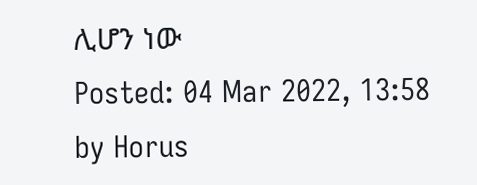ሊሆን ነው
Posted: 04 Mar 2022, 13:58
by Horus